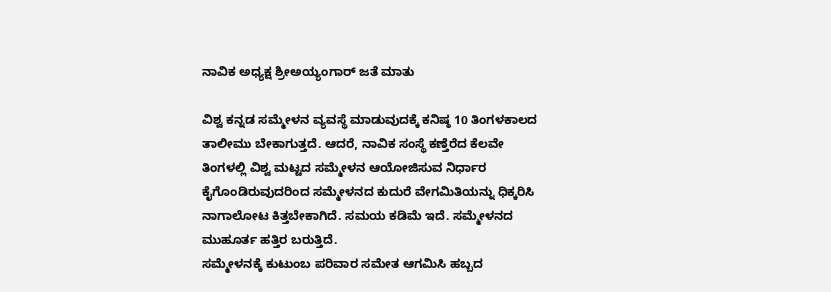ನಾವಿಕ ಅಧ್ಯಕ್ಷ ಶ್ರೀಅಯ್ಯಂಗಾರ್ ಜತೆ ಮಾತು

ವಿಶ್ವ ಕನ್ನಡ ಸಮ್ಮೇಳನ ವ್ಯವಸ್ಥೆ ಮಾಡುವುದಕ್ಕೆ ಕನಿಷ್ಠ 10 ತಿಂಗಳಕಾಲದ ತಾಲೀಮು ಬೇಕಾಗುತ್ತದೆ. ಆದರೆ, ನಾವಿಕ ಸಂಸ್ಥೆ ಕಣ್ತೆರೆದ ಕೆಲವೇ ತಿಂಗಳಲ್ಲಿ ವಿಶ್ವ ಮಟ್ಟದ ಸಮ್ಮೇಳನ ಆಯೋಜಿಸುವ ನಿರ್ಧಾರ ಕೈಗೊಂಡಿರುವುದರಿಂದ ಸಮ್ಮೇಳನದ ಕುದುರೆ ವೇಗಮಿತಿಯನ್ನು ಧಿಕ್ಕರಿಸಿ ನಾಗಾಲೋಟ ಕಿತ್ತಬೇಕಾಗಿದೆ. ಸಮಯ ಕಡಿಮೆ ಇದೆ. ಸಮ್ಮೇಳನದ ಮುಹೂರ್ತ ಹತ್ತಿರ ಬರುತ್ತಿದೆ.
ಸಮ್ಮೇಳನಕ್ಕೆ ಕುಟುಂಬ ಪರಿವಾರ ಸಮೇತ ಆಗಮಿಸಿ ಹಬ್ಬದ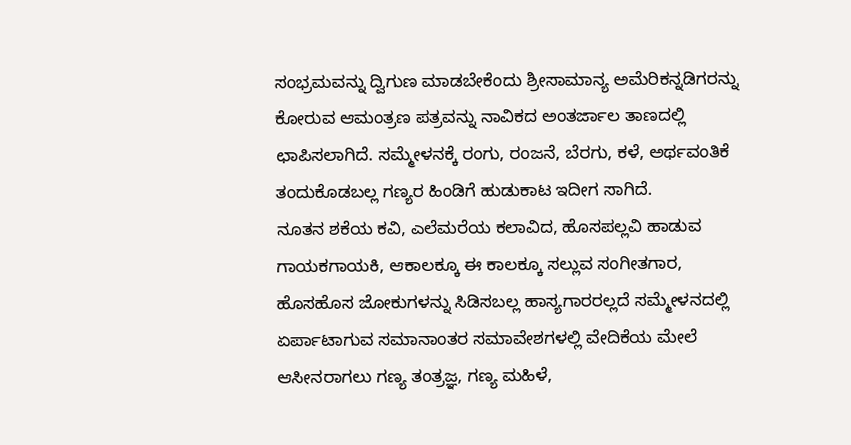ಸಂಭ್ರಮವನ್ನು ದ್ವಿಗುಣ ಮಾಡಬೇಕೆಂದು ಶ್ರೀಸಾಮಾನ್ಯ ಅಮೆರಿಕನ್ನಡಿಗರನ್ನು ಕೋರುವ ಆಮಂತ್ರಣ ಪತ್ರವನ್ನು ನಾವಿಕದ ಅಂತರ್ಜಾಲ ತಾಣದಲ್ಲಿ ಛಾಪಿಸಲಾಗಿದೆ. ಸಮ್ಮೇಳನಕ್ಕೆ ರಂಗು, ರಂಜನೆ, ಬೆರಗು, ಕಳೆ, ಅರ್ಥವಂತಿಕೆ ತಂದುಕೊಡಬಲ್ಲ ಗಣ್ಯರ ಹಿಂಡಿಗೆ ಹುಡುಕಾಟ ಇದೀಗ ಸಾಗಿದೆ.
ನೂತನ ಶಕೆಯ ಕವಿ, ಎಲೆಮರೆಯ ಕಲಾವಿದ, ಹೊಸಪಲ್ಲವಿ ಹಾಡುವ ಗಾಯಕಗಾಯಕಿ, ಆಕಾಲಕ್ಕೂ ಈ ಕಾಲಕ್ಕೂ ಸಲ್ಲುವ ಸಂಗೀತಗಾರ, ಹೊಸಹೊಸ ಜೋಕುಗಳನ್ನು ಸಿಡಿಸಬಲ್ಲ ಹಾಸ್ಯಗಾರರಲ್ಲದೆ ಸಮ್ಮೇಳನದಲ್ಲಿ ಏರ್ಪಾಟಾಗುವ ಸಮಾನಾಂತರ ಸಮಾವೇಶಗಳಲ್ಲಿ ವೇದಿಕೆಯ ಮೇಲೆ ಆಸೀನರಾಗಲು ಗಣ್ಯ ತಂತ್ರಜ್ಞ, ಗಣ್ಯ ಮಹಿಳೆ,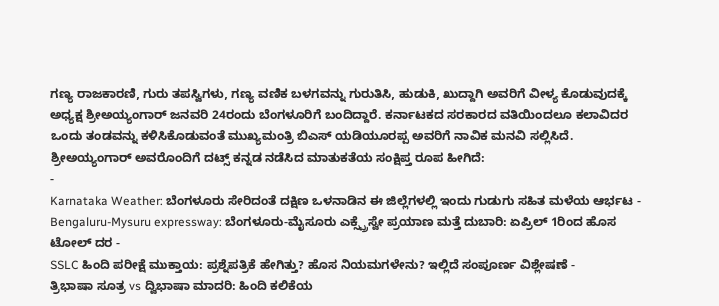ಗಣ್ಯ ರಾಜಕಾರಣಿ, ಗುರು ತಪಸ್ವಿಗಳು, ಗಣ್ಯ ವಣಿಕ ಬಳಗವನ್ನು ಗುರುತಿಸಿ, ಹುಡುಕಿ, ಖುದ್ದಾಗಿ ಅವರಿಗೆ ವೀಳ್ಯ ಕೊಡುವುದಕ್ಕೆ ಅಧ್ಯಕ್ಷ ಶ್ರೀಅಯ್ಯಂಗಾರ್ ಜನವರಿ 24ರಂದು ಬೆಂಗಳೂರಿಗೆ ಬಂದಿದ್ದಾರೆ. ಕರ್ನಾಟಕದ ಸರಕಾರದ ವತಿಯಿಂದಲೂ ಕಲಾವಿದರ ಒಂದು ತಂಡವನ್ನು ಕಳಿಸಿಕೊಡುವಂತೆ ಮುಖ್ಯಮಂತ್ರಿ ಬಿಎಸ್ ಯಡಿಯೂರಪ್ಪ ಅವರಿಗೆ ನಾವಿಕ ಮನವಿ ಸಲ್ಲಿಸಿದೆ. ಶ್ರೀಅಯ್ಯಂಗಾರ್ ಅವರೊಂದಿಗೆ ದಟ್ಸ್ ಕನ್ನಡ ನಡೆಸಿದ ಮಾತುಕತೆಯ ಸಂಕ್ಷಿಪ್ತ ರೂಪ ಹೀಗಿದೆ:
-
Karnataka Weather: ಬೆಂಗಳೂರು ಸೇರಿದಂತೆ ದಕ್ಷಿಣ ಒಳನಾಡಿನ ಈ ಜಿಲ್ಲೆಗಳಲ್ಲಿ ಇಂದು ಗುಡುಗು ಸಹಿತ ಮಳೆಯ ಆರ್ಭಟ -
Bengaluru-Mysuru expressway: ಬೆಂಗಳೂರು-ಮೈಸೂರು ಎಕ್ಸ್ಪ್ರೆಸ್ವೇ ಪ್ರಯಾಣ ಮತ್ತೆ ದುಬಾರಿ: ಏಪ್ರಿಲ್ 1ರಿಂದ ಹೊಸ ಟೋಲ್ ದರ -
SSLC ಹಿಂದಿ ಪರೀಕ್ಷೆ ಮುಕ್ತಾಯ: ಪ್ರಶ್ನೆಪತ್ರಿಕೆ ಹೇಗಿತ್ತು? ಹೊಸ ನಿಯಮಗಳೇನು? ಇಲ್ಲಿದೆ ಸಂಪೂರ್ಣ ವಿಶ್ಲೇಷಣೆ -
ತ್ರಿಭಾಷಾ ಸೂತ್ರ vs ದ್ವಿಭಾಷಾ ಮಾದರಿ: ಹಿಂದಿ ಕಲಿಕೆಯ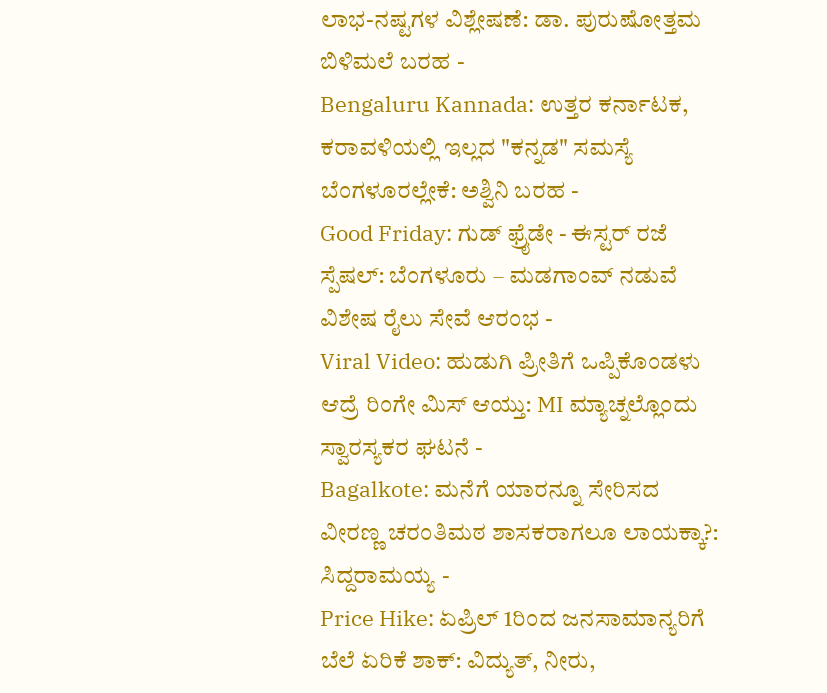ಲಾಭ-ನಷ್ಟಗಳ ವಿಶ್ಲೇಷಣೆ: ಡಾ. ಪುರುಷೋತ್ತಮ ಬಿಳಿಮಲೆ ಬರಹ -
Bengaluru Kannada: ಉತ್ತರ ಕರ್ನಾಟಕ, ಕರಾವಳಿಯಲ್ಲಿ ಇಲ್ಲದ "ಕನ್ನಡ" ಸಮಸ್ಯೆ ಬೆಂಗಳೂರಲ್ಲೇಕೆ: ಅಶ್ವಿನಿ ಬರಹ -
Good Friday: ಗುಡ್ ಫ್ರೈಡೇ - ಈಸ್ಟರ್ ರಜೆ ಸ್ಪೆಷಲ್: ಬೆಂಗಳೂರು – ಮಡಗಾಂವ್ ನಡುವೆ ವಿಶೇಷ ರೈಲು ಸೇವೆ ಆರಂಭ -
Viral Video: ಹುಡುಗಿ ಪ್ರೀತಿಗೆ ಒಪ್ಪಿಕೊಂಡಳು ಆದ್ರೆ ರಿಂಗೇ ಮಿಸ್ ಆಯ್ತು: MI ಮ್ಯಾಚ್ನಲ್ಲೊಂದು ಸ್ವಾರಸ್ಯಕರ ಘಟನೆ -
Bagalkote: ಮನೆಗೆ ಯಾರನ್ನೂ ಸೇರಿಸದ ವೀರಣ್ಣ ಚರಂತಿಮಠ ಶಾಸಕರಾಗಲೂ ಲಾಯಕ್ಕಾ?: ಸಿದ್ದರಾಮಯ್ಯ -
Price Hike: ಏಪ್ರಿಲ್ 1ರಿಂದ ಜನಸಾಮಾನ್ಯರಿಗೆ ಬೆಲೆ ಏರಿಕೆ ಶಾಕ್: ವಿದ್ಯುತ್, ನೀರು,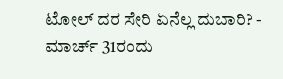ಟೋಲ್ ದರ ಸೇರಿ ಏನೆಲ್ಲ ದುಬಾರಿ? -
ಮಾರ್ಚ್ 31ರಂದು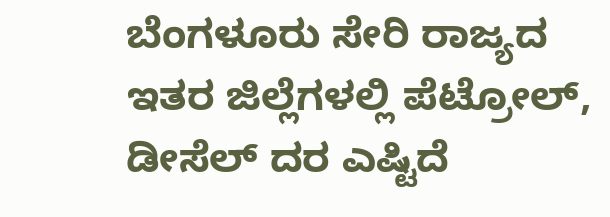ಬೆಂಗಳೂರು ಸೇರಿ ರಾಜ್ಯದ ಇತರ ಜಿಲ್ಲೆಗಳಲ್ಲಿ ಪೆಟ್ರೋಲ್, ಡೀಸೆಲ್ ದರ ಎಷ್ಟಿದೆ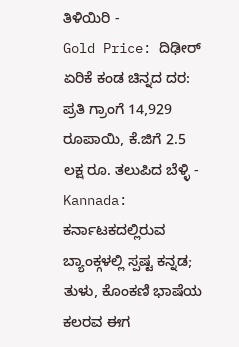ತಿಳಿಯಿರಿ -
Gold Price: ದಿಢೀರ್ ಏರಿಕೆ ಕಂಡ ಚಿನ್ನದ ದರ: ಪ್ರತಿ ಗ್ರಾಂಗೆ 14,929 ರೂಪಾಯಿ, ಕೆ.ಜಿಗೆ 2.5 ಲಕ್ಷ ರೂ. ತಲುಪಿದ ಬೆಳ್ಳಿ -
Kannada: ಕರ್ನಾಟಕದಲ್ಲಿರುವ ಬ್ಯಾಂಕ್ಗಳಲ್ಲಿ ಸ್ಪಷ್ಟ ಕನ್ನಡ; ತುಳು, ಕೊಂಕಣಿ ಭಾಷೆಯ ಕಲರವ ಈಗ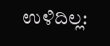ಉಳಿದಿಲ್ಲ: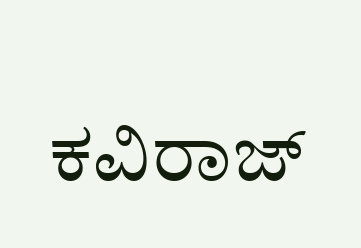ಕವಿರಾಜ್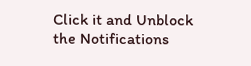Click it and Unblock the Notifications